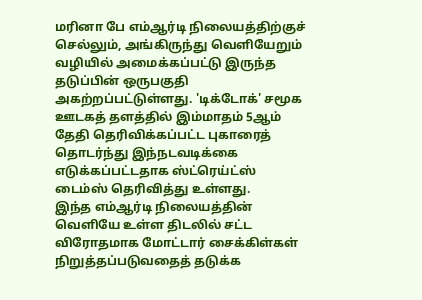மரினா பே எம்ஆர்டி நிலையத்திற்குச் செல்லும், அங்கிருந்து வெளியேறும் வழியில் அமைக்கப்பட்டு இருந்த தடுப்பின் ஒருபகுதி அகற்றப்பட்டுள்ளது. 'டிக்டோக்' சமூக ஊடகத் தளத்தில் இம்மாதம் 5ஆம் தேதி தெரிவிக்கப்பட்ட புகாரைத் தொடர்ந்து இந்நடவடிக்கை எடுக்கப்பட்டதாக ஸ்ட்ரெய்ட்ஸ் டைம்ஸ் தெரிவித்து உள்ளது.
இந்த எம்ஆர்டி நிலையத்தின் வெளியே உள்ள திடலில் சட்ட
விரோதமாக மோட்டார் சைக்கிள்கள் நிறுத்தப்படுவதைத் தடுக்க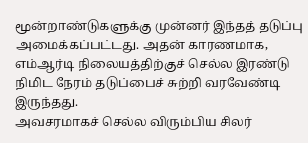மூன்றாண்டுகளுக்கு முன்னர் இந்தத் தடுப்பு அமைக்கப்பட்டது. அதன் காரணமாக, எம்ஆர்டி நிலையத்திற்குச் செல்ல இரண்டு நிமிட நேரம் தடுப்பைச் சுற்றி வரவேண்டி இருந்தது.
அவசரமாகச் செல்ல விரும்பிய சிலர்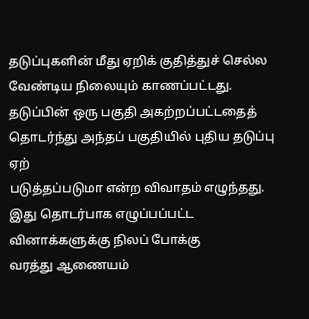தடுப்புகளின் மீது ஏறிக் குதித்துச் செல்ல வேண்டிய நிலையும் காணப்பட்டது. தடுப்பின் ஒரு பகுதி அகற்றப்பட்டதைத் தொடர்ந்து அந்தப் பகுதியில் புதிய தடுப்பு ஏற்
படுத்தப்படுமா என்ற விவாதம் எழுந்தது.
இது தொடர்பாக எழுப்பப்பட்ட வினாக்களுக்கு நிலப் போக்கு
வரத்து ஆணையம்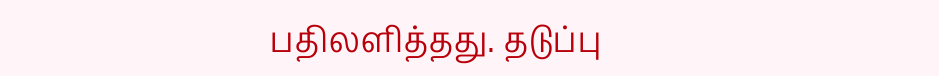பதிலளித்தது. தடுப்பு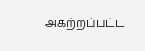அகற்றப்பட்ட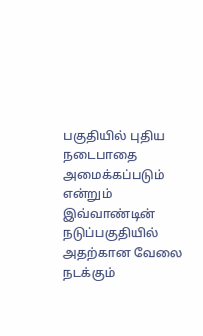பகுதியில் புதிய நடைபாதை அமைக்கப்படும் என்றும் இவ்வாண்டின் நடுப்பகுதியில் அதற்கான வேலை நடக்கும்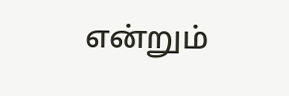என்றும்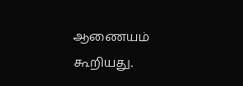ஆணையம் கூறியது.